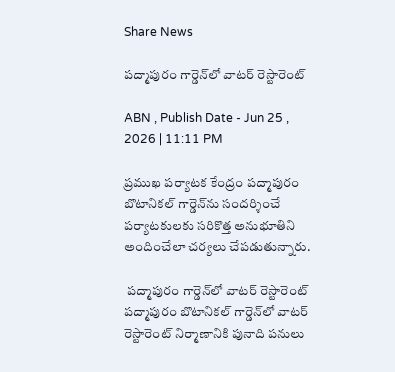Share News

పద్మాపురం గార్డెన్‌లో వాటర్‌ రెస్టారెంట్‌

ABN , Publish Date - Jun 25 , 2026 | 11:11 PM

ప్రముఖ పర్యాటక కేంద్రం పద్మాపురం బొటానికల్‌ గార్డెన్‌ను సందర్శించే పర్యాటకులకు సరికొత్త అనుభూతిని అందించేలా చర్యలు చేపడుతున్నారు.

 పద్మాపురం గార్డెన్‌లో వాటర్‌ రెస్టారెంట్‌
పద్మాపురం బొటానికల్‌ గార్డెన్‌లో వాటర్‌ రెస్టారెంట్‌ నిర్మాణానికి పునాది పనులు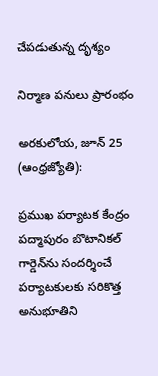చేపడుతున్న దృశ్యం

నిర్మాణ పనులు ప్రారంభం

అరకులోయ, జూన్‌ 25 (ఆంధ్రజ్యోతి):

ప్రముఖ పర్యాటక కేంద్రం పద్మాపురం బొటానికల్‌ గార్డెన్‌ను సందర్శించే పర్యాటకులకు సరికొత్త అనుభూతిని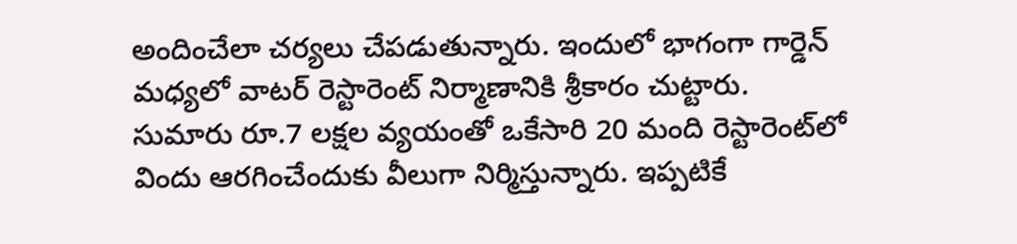అందించేలా చర్యలు చేపడుతున్నారు. ఇందులో భాగంగా గార్డెన్‌ మధ్యలో వాటర్‌ రెస్టారెంట్‌ నిర్మాణానికి శ్రీకారం చుట్టారు. సుమారు రూ.7 లక్షల వ్యయంతో ఒకేసారి 20 మంది రెస్టారెంట్‌లో విందు ఆరగించేందుకు వీలుగా నిర్మిస్తున్నారు. ఇప్పటికే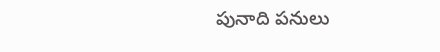పునాది పనులు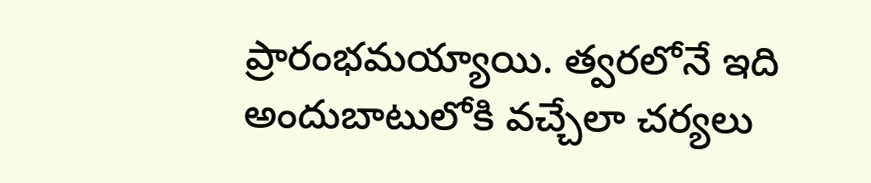ప్రారంభమయ్యాయి. త్వరలోనే ఇది అందుబాటులోకి వచ్చేలా చర్యలు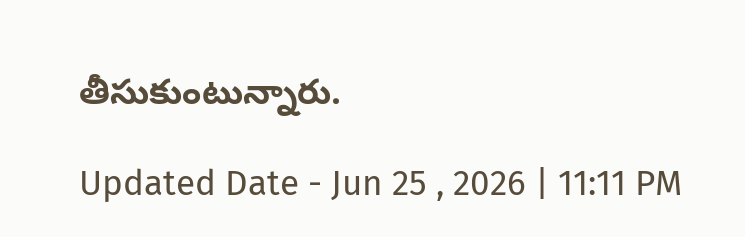తీసుకుంటున్నారు.

Updated Date - Jun 25 , 2026 | 11:11 PM